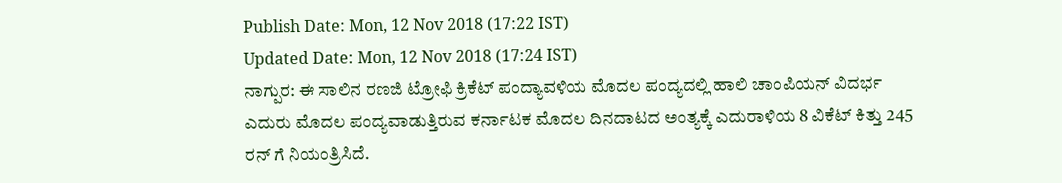Publish Date: Mon, 12 Nov 2018 (17:22 IST)
Updated Date: Mon, 12 Nov 2018 (17:24 IST)
ನಾಗ್ಪುರ: ಈ ಸಾಲಿನ ರಣಜಿ ಟ್ರೋಫಿ ಕ್ರಿಕೆಟ್ ಪಂದ್ಯಾವಳಿಯ ಮೊದಲ ಪಂದ್ಯದಲ್ಲಿ ಹಾಲಿ ಚಾಂಪಿಯನ್ ವಿದರ್ಭ ಎದುರು ಮೊದಲ ಪಂದ್ಯವಾಡುತ್ತಿರುವ ಕರ್ನಾಟಕ ಮೊದಲ ದಿನದಾಟದ ಅಂತ್ಯಕ್ಕೆ ಎದುರಾಳಿಯ 8 ವಿಕೆಟ್ ಕಿತ್ತು 245 ರನ್ ಗೆ ನಿಯಂತ್ರಿಸಿದೆ.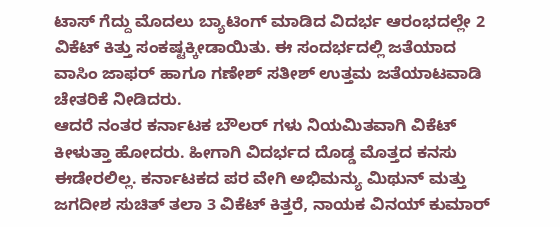ಟಾಸ್ ಗೆದ್ದು ಮೊದಲು ಬ್ಯಾಟಿಂಗ್ ಮಾಡಿದ ವಿದರ್ಭ ಆರಂಭದಲ್ಲೇ 2 ವಿಕೆಟ್ ಕಿತ್ತು ಸಂಕಷ್ಟಕ್ಕೀಡಾಯಿತು. ಈ ಸಂದರ್ಭದಲ್ಲಿ ಜತೆಯಾದ ವಾಸಿಂ ಜಾಫರ್ ಹಾಗೂ ಗಣೇಶ್ ಸತೀಶ್ ಉತ್ತಮ ಜತೆಯಾಟವಾಡಿ ಚೇತರಿಕೆ ನೀಡಿದರು.
ಆದರೆ ನಂತರ ಕರ್ನಾಟಕ ಬೌಲರ್ ಗಳು ನಿಯಮಿತವಾಗಿ ವಿಕೆಟ್ ಕೀಳುತ್ತಾ ಹೋದರು. ಹೀಗಾಗಿ ವಿದರ್ಭದ ದೊಡ್ಡ ಮೊತ್ತದ ಕನಸು ಈಡೇರಲಿಲ್ಲ. ಕರ್ನಾಟಕದ ಪರ ವೇಗಿ ಅಭಿಮನ್ಯು ಮಿಥುನ್ ಮತ್ತು ಜಗದೀಶ ಸುಚಿತ್ ತಲಾ 3 ವಿಕೆಟ್ ಕಿತ್ತರೆ, ನಾಯಕ ವಿನಯ್ ಕುಮಾರ್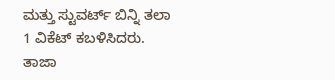ಮತ್ತು ಸ್ಟುವರ್ಟ್ ಬಿನ್ನಿ ತಲಾ 1 ವಿಕೆಟ್ ಕಬಳಿಸಿದರು.
ತಾಜಾ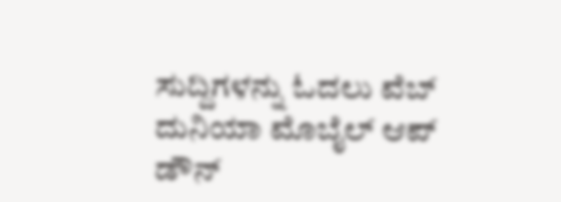ಸುದ್ದಿಗಳನ್ನು ಓದಲು ವೆಬ್ ದುನಿಯಾ ಮೊಬೈಲ್ ಆಪ್ ಡೌನ್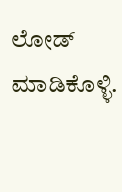ಲೋಡ್ ಮಾಡಿಕೊಳ್ಳಿ.